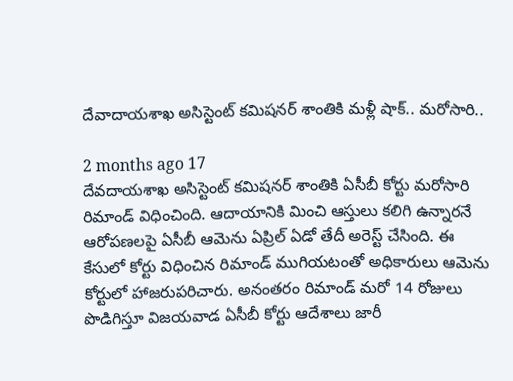దేవాదాయశాఖ అసిస్టెంట్ కమిషనర్ శాంతికి మళ్లీ షాక్.. మరోసారి..

2 months ago 17
దేవదాయశాఖ అసిస్టెంట్ కమిషనర్ శాంతికి ఏసీబీ కోర్టు మరోసారి రిమాండ్ విధించింది. ఆదాయానికి మించి ఆస్తులు కలిగి ఉన్నారనే ఆరోపణలపై ఏసీబీ ఆమెను ఏప్రిల్ ఏడో తేదీ అరెస్ట్ చేసింది. ఈ కేసులో కోర్టు విధించిన రిమాండ్ ముగియటంతో అధికారులు ఆమెను కోర్టులో హాజరుపరిచారు. అనంతరం రిమాండ్ మరో 14 రోజులు పొడిగిస్తూ విజయవాడ ఏసీబీ కోర్టు ఆదేశాలు జారీ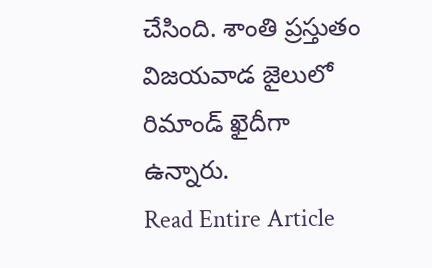చేసింది. శాంతి ప్రస్తుతం విజయవాడ జైలులో రిమాండ్ ఖైదీగా ఉన్నారు.
Read Entire Article